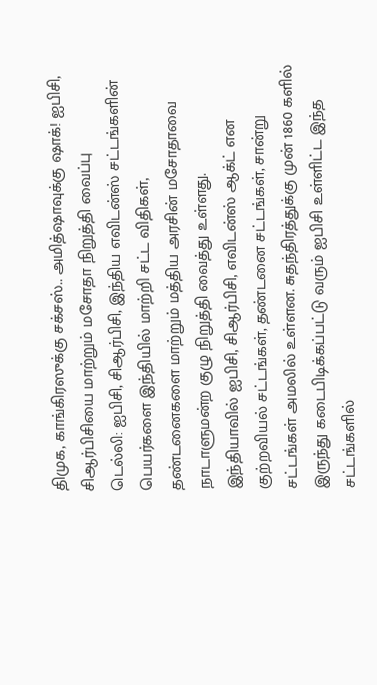திமுக, காங்கிரஸுக்கு சக்சஸ்.. அமித்ஷாவுக்கு ஷாக்! ஐபிசி, சிஆர்பிசியை மாற்றும் மசோதா நிறுத்தி வைப்பு
டெல்லி: ஐபிசி, சிஆர்பிசி, இந்திய எவிடன்ஸ் சட்டங்களின் பெயர்களை இந்தியில் மாற்றி சட்ட விதிகள், தண்டனைகளை மாற்றும் மத்திய அரசின் மசோதாவை நாடாளுமன்ற குழு நிறுத்தி வைத்து உள்ளது.
இந்தியாவில் ஐபிசி, சிஆர்பிசி, எவிடன்ஸ் ஆக்ட் என குற்றவியல் சட்டங்கள், தண்டனை சட்டங்கள், சான்று சட்டங்கள் அமலில் உள்ளன. சுதந்திரத்துக்கு முன் 1860 களில் இருந்து கடைபிடிக்கப்பட்டு வரும் ஐபிசி உள்ளிட்ட இந்த சட்டங்களில்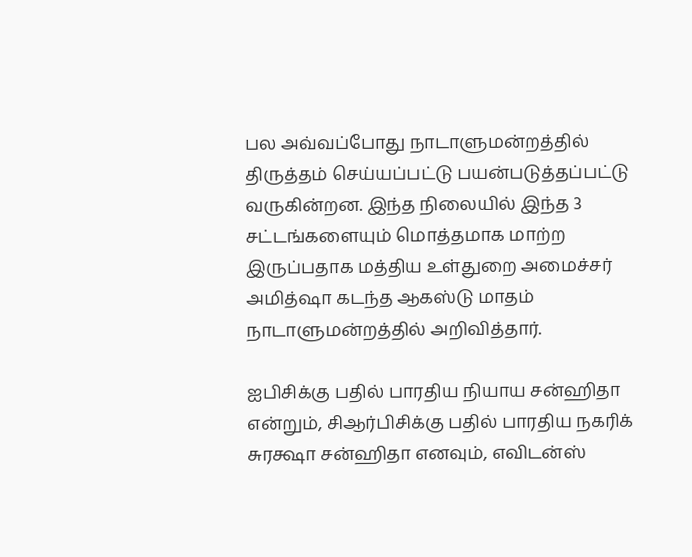பல அவ்வப்போது நாடாளுமன்றத்தில் திருத்தம் செய்யப்பட்டு பயன்படுத்தப்பட்டு வருகின்றன. இந்த நிலையில் இந்த 3 சட்டங்களையும் மொத்தமாக மாற்ற இருப்பதாக மத்திய உள்துறை அமைச்சர் அமித்ஷா கடந்த ஆகஸ்டு மாதம் நாடாளுமன்றத்தில் அறிவித்தார்.

ஐபிசிக்கு பதில் பாரதிய நியாய சன்ஹிதா என்றும், சிஆர்பிசிக்கு பதில் பாரதிய நகரிக் சுரக்ஷா சன்ஹிதா எனவும், எவிடன்ஸ்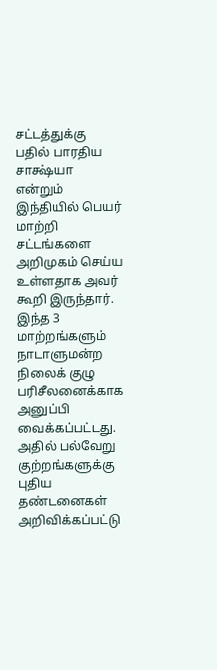சட்டத்துக்கு பதில் பாரதிய சாக்ஷ்யா என்றும் இந்தியில் பெயர் மாற்றி சட்டங்களை அறிமுகம் செய்ய உள்ளதாக அவர் கூறி இருந்தார். இந்த 3 மாற்றங்களும் நாடாளுமன்ற நிலைக் குழு பரிசீலனைக்காக அனுப்பி வைக்கப்பட்டது. அதில் பல்வேறு குற்றங்களுக்கு புதிய தண்டனைகள் அறிவிக்கப்பட்டு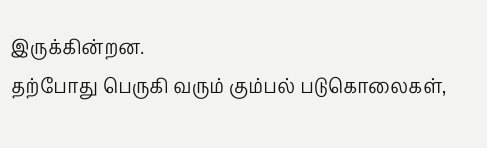இருக்கின்றன.
தற்போது பெருகி வரும் கும்பல் படுகொலைகள்,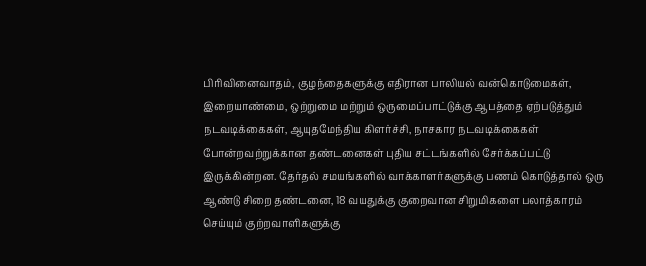பிரிவினைவாதம், குழந்தைகளுக்கு எதிரான பாலியல் வன்கொடுமைகள், இறையாண்மை, ஒற்றுமை மற்றும் ஒருமைப்பாட்டுக்கு ஆபத்தை ஏற்படுத்தும் நடவடிக்கைகள், ஆயுதமேந்திய கிளர்ச்சி, நாசகார நடவடிக்கைகள் போன்றவற்றுக்கான தண்டனைகள் புதிய சட்டங்களில் சேர்க்கப்பட்டு இருக்கின்றன. தேர்தல் சமயங்களில் வாக்காளர்களுக்கு பணம் கொடுத்தால் ஒரு ஆண்டு சிறை தண்டனை, 18 வயதுக்கு குறைவான சிறுமிகளை பலாத்காரம் செய்யும் குற்றவாளிகளுக்கு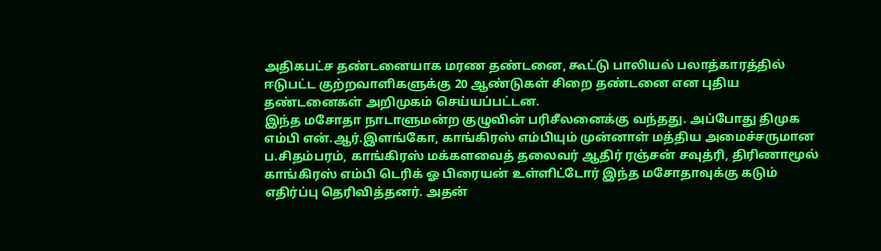அதிகபட்ச தண்டனையாக மரண தண்டனை, கூட்டு பாலியல் பலாத்காரத்தில் ஈடுபட்ட குற்றவாளிகளுக்கு 20 ஆண்டுகள் சிறை தண்டனை என புதிய தண்டனைகள் அறிமுகம் செய்யப்பட்டன.
இந்த மசோதா நாடாளுமன்ற குழுவின் பரிசீலனைக்கு வந்தது. அப்போது திமுக எம்பி என்.ஆர்.இளங்கோ, காங்கிரஸ் எம்பியும் முன்னாள் மத்திய அமைச்சருமான ப.சிதம்பரம், காங்கிரஸ் மக்களவைத் தலைவர் ஆதிர் ரஞ்சன் சவுத்ரி, திரிணாமூல் காங்கிரஸ் எம்பி டெரிக் ஓ பிரையன் உள்ளிட்டோர் இந்த மசோதாவுக்கு கடும் எதிர்ப்பு தெரிவித்தனர். அதன்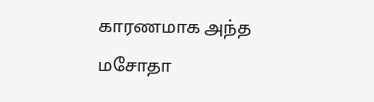காரணமாக அந்த மசோதா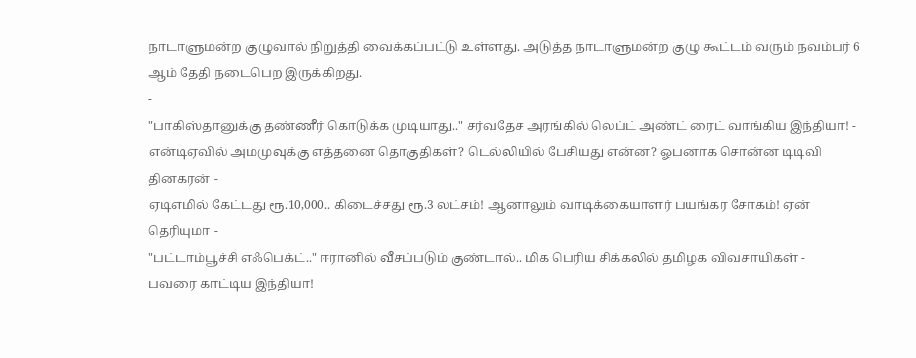நாடாளுமன்ற குழுவால் நிறுத்தி வைக்கப்பட்டு உள்ளது. அடுத்த நாடாளுமன்ற குழு கூட்டம் வரும் நவம்பர் 6 ஆம் தேதி நடைபெற இருக்கிறது.
-
"பாகிஸ்தானுக்கு தண்ணீர் கொடுக்க முடியாது.." சர்வதேச அரங்கில் லெப்ட் அண்ட் ரைட் வாங்கிய இந்தியா! -
என்டிஏவில் அமமுவுக்கு எத்தனை தொகுதிகள்? டெல்லியில் பேசியது என்ன? ஓபனாக சொன்ன டிடிவி தினகரன் -
ஏடிஎமில் கேட்டது ரூ.10,000.. கிடைச்சது ரூ.3 லட்சம்! ஆனாலும் வாடிக்கையாளர் பயங்கர சோகம்! ஏன் தெரியுமா -
"பட்டாம்பூச்சி எஃபெக்ட்.." ஈரானில் வீசப்படும் குண்டால்.. மிக பெரிய சிக்கலில் தமிழக விவசாயிகள் -
பவரை காட்டிய இந்தியா!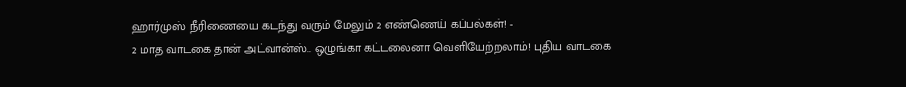ஹார்முஸ் நீரிணையை கடந்து வரும் மேலும் 2 எண்ணெய் கப்பல்கள்! -
2 மாத வாடகை தான் அட்வான்ஸ்.. ஒழுங்கா கட்டலைனா வெளியேற்றலாம்! புதிய வாடகை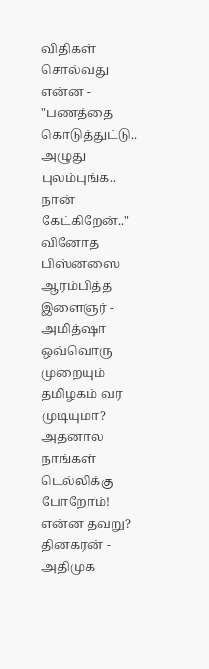விதிகள் சொல்வது என்ன -
"பணத்தை கொடுத்துட்டு.. அழுது புலம்புங்க.. நான் கேட்கிறேன்.." வினோத பிஸ்னஸை ஆரம்பித்த இளைஞர் -
அமித்ஷா ஒவ்வொரு முறையும் தமிழகம் வர முடியுமா? அதனால நாங்கள் டெல்லிக்கு போறோம்! என்ன தவறு? தினகரன் -
அதிமுக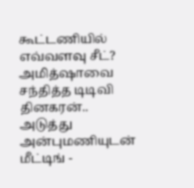கூட்டணியில் எவ்வளவு சீட்? அமித்ஷாவை சந்தித்த டிடிவி தினகரன்.. அடுத்து அன்புமணியுடன் மீட்டிங் -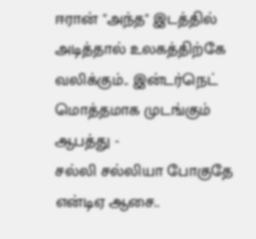ஈரான் "அந்த" இடத்தில் அடித்தால் உலகத்திற்கே வலிக்கும்.. இன்டர்நெட் மொத்தமாக முடங்கும் ஆபத்து -
சல்லி சல்லியா போகுதே என்டிஏ ஆசை..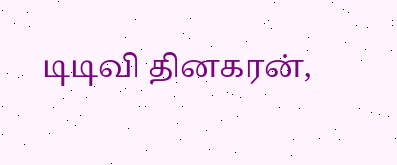டிடிவி தினகரன்,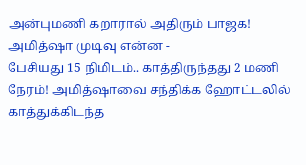அன்புமணி கறாரால் அதிரும் பாஜக! அமித்ஷா முடிவு என்ன -
பேசியது 15 நிமிடம்.. காத்திருந்தது 2 மணி நேரம்! அமித்ஷாவை சந்திக்க ஹோட்டலில் காத்துக்கிடந்த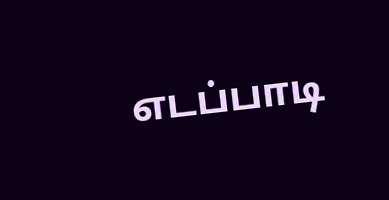எடப்பாடி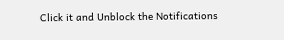Click it and Unblock the Notifications